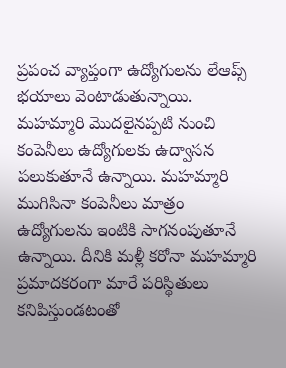ప్రపంచ వ్యాప్తంగా ఉద్యోగులను లేఆప్స్ భయాలు వెంటాడుతున్నాయి. మహమ్మారి మొదలైనప్పటి నుంచి కంపెనీలు ఉద్యోగులకు ఉద్వాసన పలుకుతూనే ఉన్నాయి. మహమ్మారి ముగిసినా కంపెనీలు మాత్రం ఉద్యోగులను ఇంటికి సాగనంపుతూనే ఉన్నాయి. దీనికి మళ్లీ కరోనా మహమ్మారి ప్రమాదకరంగా మారే పరిస్థితులు కనిపిస్తుండటంతో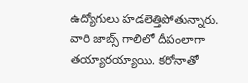ఉద్యోగులు హడలెత్తిపోతున్నారు. వారి జాబ్స్ గాలిలో దీపంలాగా తయ్యారయ్యాయి. కరోనాతో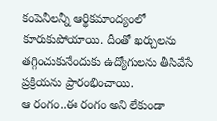కంపెనీలన్నీ ఆర్థికమాంద్యంలో కూరుకుపోయాయి. దీంతో ఖర్చులను తగ్గించుకునేందుకు ఉద్యోగులను తీసివేసే ప్రక్రియను ప్రారంభించాయి.
ఆ రంగం..ఈ రంగం అని లేకుండా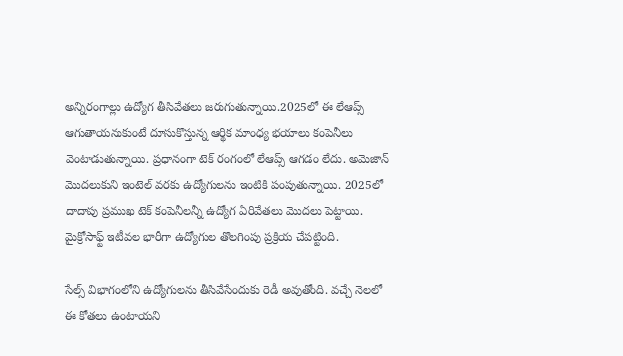అన్నిరంగాల్లు ఉద్యోగ తీసివేతలు జరుగుతున్నాయి.2025లో ఈ లేఆప్స్ ఆగుతాయనుకుంటే దూసుకొస్తున్న ఆర్థిక మాంధ్య భయాలు కంపెనీలు వెంటాడుతున్నాయి. ప్రధానంగా టెక్ రంగంలో లేఆప్స్ ఆగడం లేదు. అమెజాన్ మొదలుకుని ఇంటెల్ వరకు ఉద్యోగులను ఇంటికి పంపుతున్నాయి. 2025లో దాదాపు ప్రముఖ టెక్ కంపెనీలన్నీ ఉద్యోగ ఏరివేతలు మొదలు పెట్టాయి. మైక్రోసాఫ్ట్ ఇటీవల భారీగా ఉద్యోగుల తొలగింపు ప్రక్రియ చేపట్టింది.

సేల్స్ విభాగంలోని ఉద్యోగులను తీసివేసేందుకు రెడీ అవుతోంది. వచ్చే నెలలో ఈ కోతలు ఉంటాయని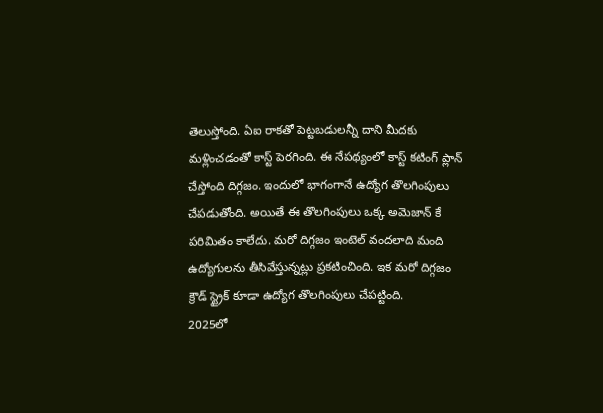తెలుస్తోంది. ఏఐ రాకతో పెట్టబడులన్నీ దాని మీదకు మళ్లించడంతో కాస్ట్ పెరగింది. ఈ నేపథ్యంలో కాస్ట్ కటింగ్ ప్లాన్ చేస్తోంది దిగ్గజం. ఇందులో భాగంగానే ఉద్యోగ తొలగింపులు చేపడుతోంది. అయితే ఈ తొలగింపులు ఒక్క అమెజాన్ కే పరిమితం కాలేదు. మరో దిగ్గజం ఇంటెల్ వందలాది మంది ఉద్యోగులను తీసివేస్తున్నట్లు ప్రకటించింది. ఇక మరో దిగ్గజం క్రౌడ్ స్ట్రైక్ కూడా ఉద్యోగ తొలగింపులు చేపట్టింది.
2025లో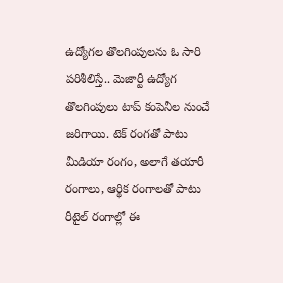ఉద్యోగల తొలగింపులను ఓ సారి పరిశీలిస్తే.. మెజార్టీ ఉద్యోగ తొలగింపులు టాప్ కంపెనీల నుంచే జరిగాయి. టెక్ రంగతో పాటు మీడియా రంగం, అలాగే తయారీ రంగాలు, ఆర్థిక రంగాలతో పాటు రీటైల్ రంగాల్లో ఈ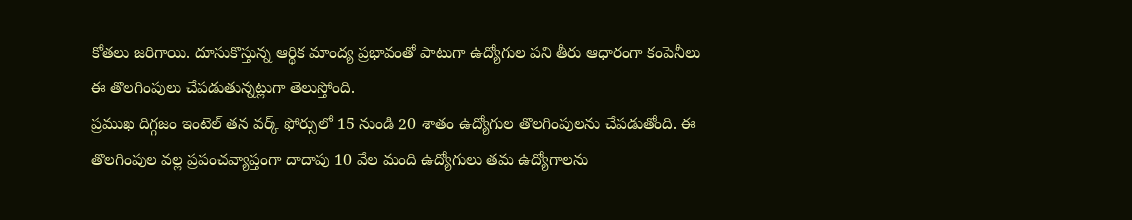కోతలు జరిగాయి. దూసుకొస్తున్న ఆర్థిక మాంద్య ప్రభావంతో పాటుగా ఉద్యోగుల పని తీరు ఆధారంగా కంపెనీలు ఈ తొలగింపులు చేపడుతున్నట్లుగా తెలుస్తోంది.
ప్రముఖ దిగ్గజం ఇంటెల్ తన వర్క్ ఫోర్సులో 15 నుండి 20 శాతం ఉద్యోగుల తొలగింపులను చేపడుతోంది. ఈ తొలగింపుల వల్ల ప్రపంచవ్యాప్తంగా దాదాపు 10 వేల మంది ఉద్యోగులు తమ ఉద్యోగాలను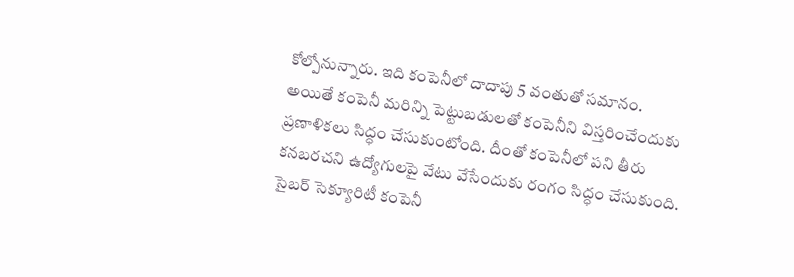కోల్పోనున్నారు. ఇది కంపెనీలో దాదాపు 5 వంతుతో సమానం. అయితే కంపెనీ మరిన్ని పెట్టుబడులతో కంపెనీని విస్తరించేందుకు ప్రణాళికలు సిద్ధం చేసుకుంటోంది. దీంతో కంపెనీలో పని తీరు కనబరచని ఉద్యోగులపై వేటు వేసేందుకు రంగం సిద్ధం చేసుకుంది.
సైబర్ సెక్యూరిటీ కంపెనీ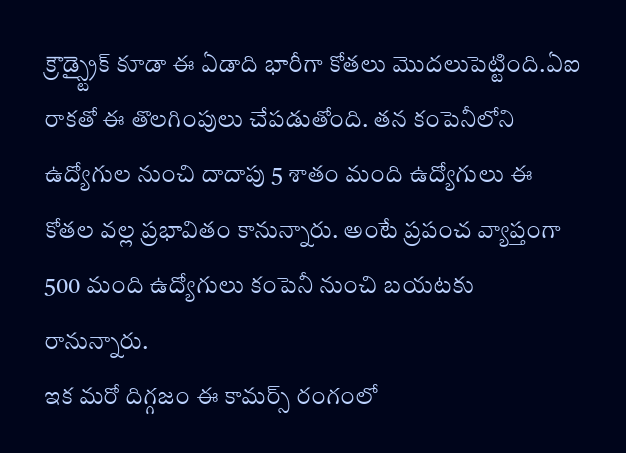క్రౌడ్స్ట్రైక్ కూడా ఈ ఏడాది భారీగా కోతలు మొదలుపెట్టింది.ఏఐ రాకతో ఈ తొలగింపులు చేపడుతోంది. తన కంపెనీలోని ఉద్యోగుల నుంచి దాదాపు 5 శాతం మంది ఉద్యోగులు ఈ కోతల వల్ల ప్రభావితం కానున్నారు. అంటే ప్రపంచ వ్యాప్తంగా 500 మంది ఉద్యోగులు కంపెనీ నుంచి బయటకు రానున్నారు.
ఇక మరో దిగ్గజం ఈ కామర్స్ రంగంలో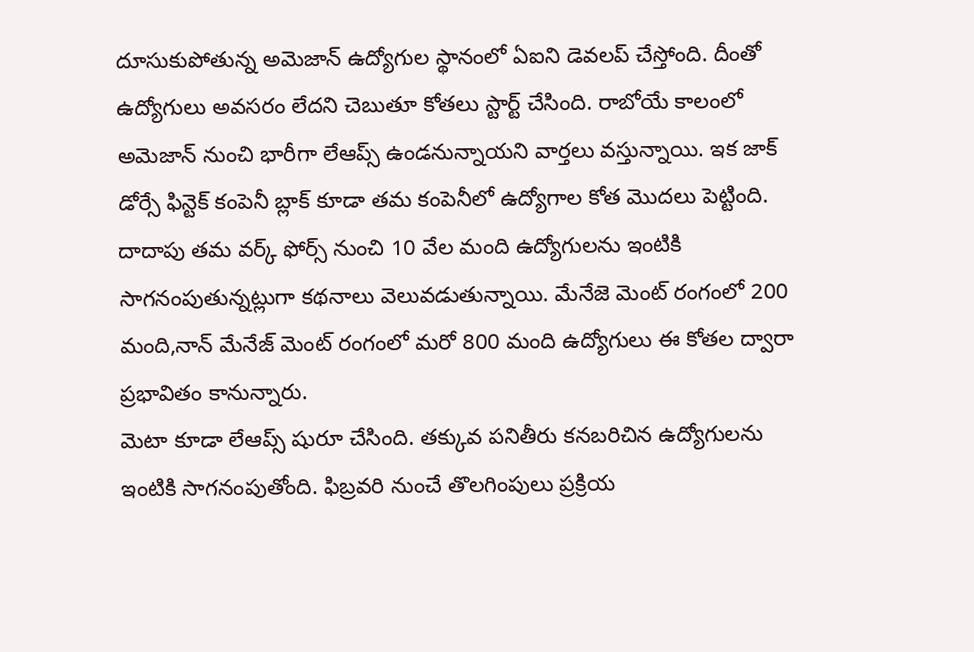దూసుకుపోతున్న అమెజాన్ ఉద్యోగుల స్థానంలో ఏఐని డెవలప్ చేస్తోంది. దీంతో ఉద్యోగులు అవసరం లేదని చెబుతూ కోతలు స్టార్ట్ చేసింది. రాబోయే కాలంలో అమెజాన్ నుంచి భారీగా లేఆప్స్ ఉండనున్నాయని వార్తలు వస్తున్నాయి. ఇక జాక్ డోర్సే ఫిన్టెక్ కంపెనీ బ్లాక్ కూడా తమ కంపెనీలో ఉద్యోగాల కోత మొదలు పెట్టింది. దాదాపు తమ వర్క్ ఫోర్స్ నుంచి 10 వేల మంది ఉద్యోగులను ఇంటికి సాగనంపుతున్నట్లుగా కథనాలు వెలువడుతున్నాయి. మేనేజె మెంట్ రంగంలో 200 మంది,నాన్ మేనేజ్ మెంట్ రంగంలో మరో 800 మంది ఉద్యోగులు ఈ కోతల ద్వారా ప్రభావితం కానున్నారు.
మెటా కూడా లేఆప్స్ షురూ చేసింది. తక్కువ పనితీరు కనబరిచిన ఉద్యోగులను ఇంటికి సాగనంపుతోంది. ఫిబ్రవరి నుంచే తొలగింపులు ప్రక్రియ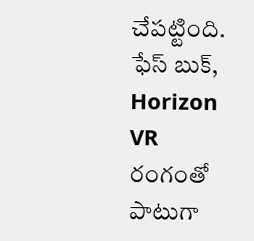చేపట్టింది. ఫేస్ బుక్, Horizon VR రంగంతో పాటుగా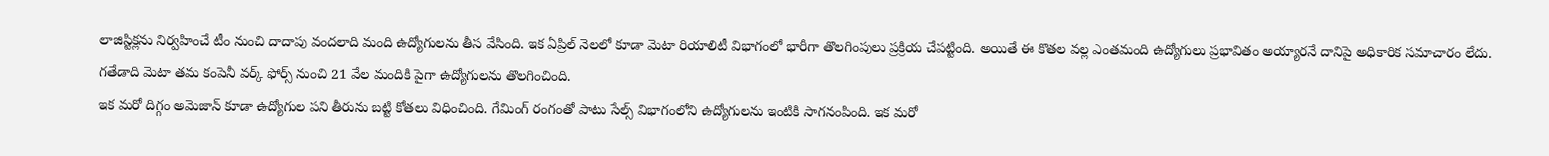లాజిస్టిక్లను నిర్వహించే టీం నుంచి దాదాపు వందలాది మంది ఉద్యోగులను తీస వేసింది. ఇక ఏప్రిల్ నెలలో కూడా మెటా రియాలిటీ విభాగంలో భారీగా తొలగింపులు ప్రక్రియ చేపట్టింది. అయితే ఈ కొతల వల్ల ఎంతమంది ఉద్యోగులు ప్రభావితం అయ్యారనే దానిపై అధికారిక సమాచారం లేదు. గతేడాది మెటా తమ కంపెనీ వర్క్ ఫోర్స్ నుంచి 21 వేల మందికి పైగా ఉద్యోగులను తొలగించింది.
ఇక మరో దిగ్గం అమెజాన్ కూడా ఉద్యోగుల పని తీరును బట్టి కోతలు విధించింది. గేమింగ్ రంగంతో పాటు సేల్స్ విభాగంలోని ఉద్యోగులను ఇంటికి సాగనంపింది. ఇక మరో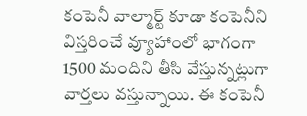కంపెనీ వాల్మార్ట్ కూడా కంపెనీని విస్తరించే వ్యూహాంలో భాగంగా 1500 మందిని తీసి వేస్తున్నట్లుగా వార్తలు వస్తున్నాయి. ఈ కంపెనీ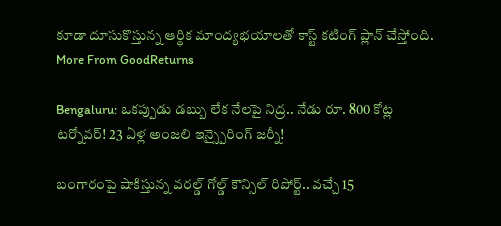కూడా దూసుకొస్తున్న ఆర్థిక మాంద్యభయాలతో కాస్ట్ కటింగ్ ప్లాన్ చేస్తోంది.
More From GoodReturns

Bengaluru: ఒకప్పుడు డబ్బు లేక నేలపై నిద్ర.. నేడు రూ. 800 కోట్ల టర్నోవర్! 23 ఏళ్ల అంజలి ఇన్స్పైరింగ్ జర్నీ!

బంగారంపై షాకిస్తున్న వరల్డ్ గోల్డ్ కౌన్సిల్ రిపోర్ట్.. వచ్చే 15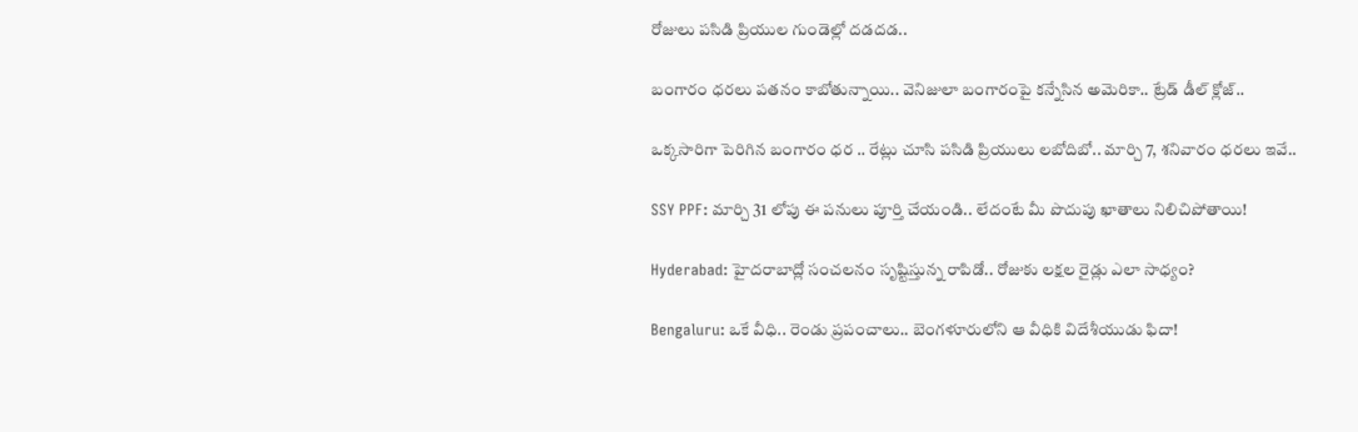రోజులు పసిడి ప్రియుల గుండెల్లో దడదడ..

బంగారం ధరలు పతనం కాబోతున్నాయి.. వెనిజులా బంగారంపై కన్నేసిన అమెరికా.. ట్రేడ్ డీల్ క్లోజ్..

ఒక్కసారిగా పెరిగిన బంగారం ధర .. రేట్లు చూసి పసిడి ప్రియులు లబోదిబో.. మార్చి 7, శనివారం ధరలు ఇవే..

SSY PPF: మార్చి 31 లోపు ఈ పనులు పూర్తి చేయండి.. లేదంటే మీ పొదుపు ఖాతాలు నిలిచిపోతాయి!

Hyderabad: హైదరాబాద్లో సంచలనం సృష్టిస్తున్న రాపిడో.. రోజుకు లక్షల రైడ్లు ఎలా సాధ్యం?

Bengaluru: ఒకే వీధి.. రెండు ప్రపంచాలు.. బెంగళూరులోని ఆ వీధికి విదేశీయుడు ఫిదా!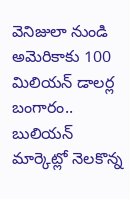వెనిజులా నుండి అమెరికాకు 100 మిలియన్ డాలర్ల బంగారం.. బులియన్ మార్కెట్లో నెలకొన్న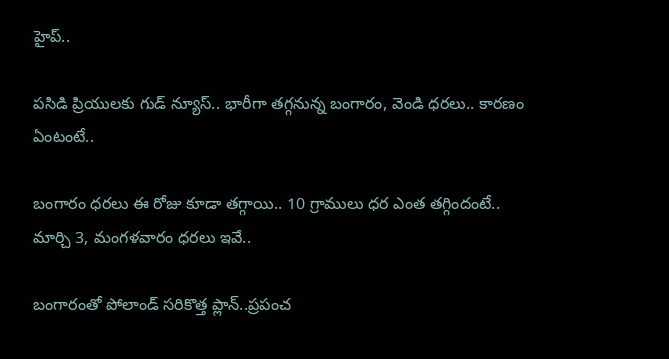హైప్..

పసిడి ప్రియులకు గుడ్ న్యూస్.. భారీగా తగ్గనున్న బంగారం, వెండి ధరలు.. కారణం ఏంటంటే..

బంగారం ధరలు ఈ రోజు కూడా తగ్గాయి.. 10 గ్రాములు ధర ఎంత తగ్గిందంటే.. మార్చి 3, మంగళవారం ధరలు ఇవే..

బంగారంతో పోలాండ్ సరికొత్త ప్లాన్..ప్రపంచ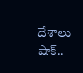దేశాలు షాక్..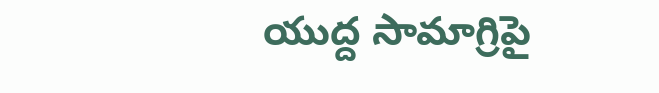యుద్ద సామాగ్రిపై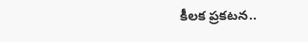కీలక ప్రకటన..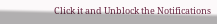Click it and Unblock the Notifications